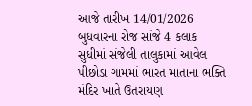આજે તારીખ 14/01/2026 બુધવારના રોજ સાંજે 4 કલાક સુધીમાં સંજેલી તાલુકામાં આવેલ પીછોડા ગામમાં ભારત માતાના ભક્તિ મંદિર ખાતે ઉતરાયણ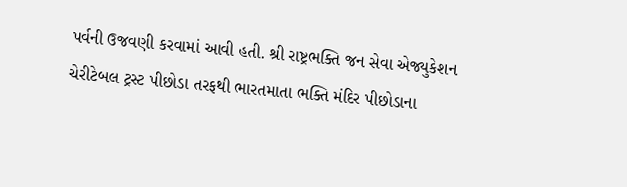પર્વની ઉજવણી કરવામાં આવી હતી. શ્રી રાષ્ટ્રભક્તિ જન સેવા એજ્યુકેશન ચેરીટેબલ ટ્રસ્ટ પીછોડા તરફથી ભારતમાતા ભક્તિ મંદિર પીછોડાના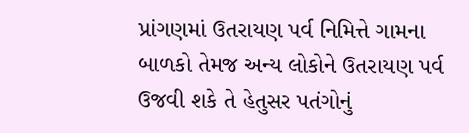પ્રાંગણમાં ઉતરાયણ પર્વ નિમિત્તે ગામના બાળકો તેમજ અન્ય લોકોને ઉતરાયણ પર્વ ઉજવી શકે તે હેતુસર પતંગોનું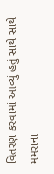વિતરણ કરવામાં આવ્યું હતું સાથે સાથે મમરાના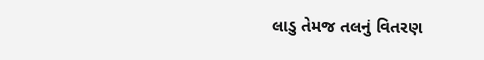લાડુ તેમજ તલનું વિતરણ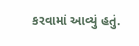કરવામાં આવ્યું હતું.